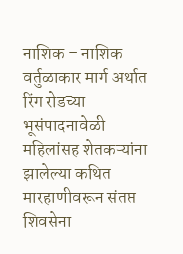नाशिक – नाशिक वर्तुळाकार मार्ग अर्थात रिंग रोडच्या भूसंपादनावेळी महिलांसह शेतकऱ्यांना झालेल्या कथित मारहाणीवरून संतप्त शिवसेना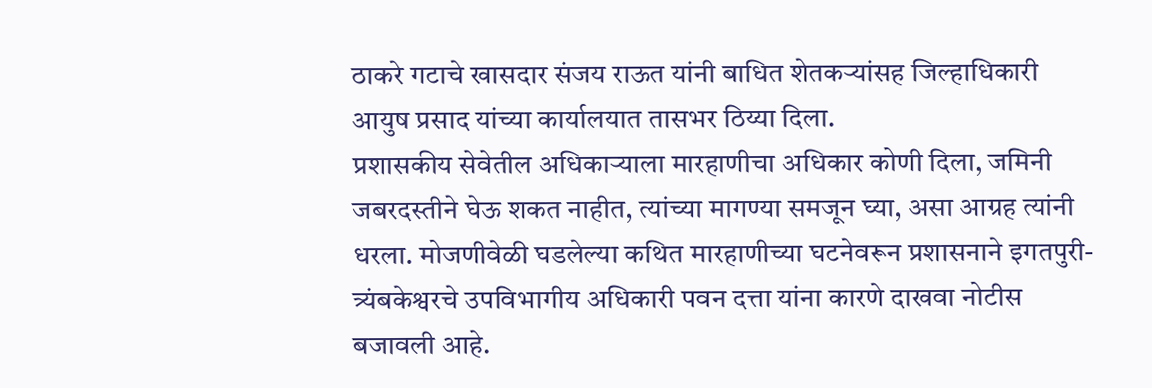ठाकरे गटाचे खासदार संजय राऊत यांनी बाधित शेतकऱ्यांसह जिल्हाधिकारी आयुष प्रसाद यांच्या कार्यालयात तासभर ठिय्या दिला.
प्रशासकीय सेवेतील अधिकाऱ्याला मारहाणीचा अधिकार कोणी दिला, जमिनी जबरदस्तीने घेऊ शकत नाहीत, त्यांच्या मागण्या समजून घ्या, असा आग्रह त्यांनी धरला. मोजणीवेळी घडलेल्या कथित मारहाणीच्या घटनेवरून प्रशासनाने इगतपुरी-त्र्यंबकेश्वरचे उपविभागीय अधिकारी पवन दत्ता यांना कारणे दाखवा नोटीस बजावली आहे.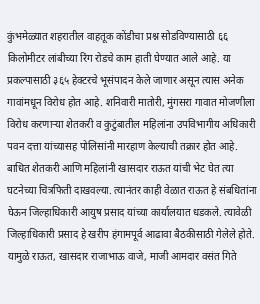कुंभमेळ्यात शहरातील वाहतूक कोंडीचा प्रश्न सोडविण्यासाठी ६६ किलोमीटर लांबीच्या रिंग रोडचे काम हाती घेण्यात आले आहे. या प्रकल्पासाठी ३६५ हेक्टरचे भूसंपादन केले जाणार असून त्यास अनेक गावांमधून विरोध होत आहे. शनिवारी मातोरी, मुंगसरा गावात मोजणीला विरोध करणाऱ्या शेतकरी व कुटुंबातील महिलांना उपविभागीय अधिकारी पवन दत्ता यांच्यासह पोलिसांनी मारहाण केल्याची तक्रार होत आहे.
बाधित शेतकरी आणि महिलांनी खासदार राऊत यांची भेट घेत त्या घटनेच्या चित्रफिती दाखवल्या. त्यानंतर काही वेळात राऊत हे संबधितांना घेऊन जिल्हाधिकारी आयुष प्रसाद यांच्या कार्यालयात धडकले. त्यावेळी जिल्हाधिकारी प्रसाद हे खरीप हंगामपूर्व आढावा बैठकीसाठी गेलेले होते. यामुळे राऊत, खासदार राजाभाऊ वाजे, माजी आमदार वसंत गिते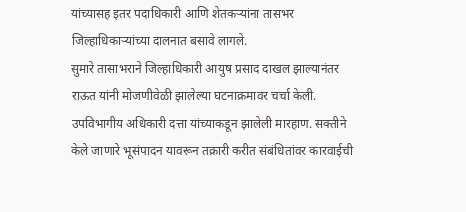यांच्यासह इतर पदाधिकारी आणि शेतकऱ्यांना तासभर जिल्हाधिकाऱ्यांच्या दालनात बसावे लागले.
सुमारे तासाभराने जिल्हाधिकारी आयुष प्रसाद दाखल झाल्यानंतर राऊत यांनी मोजणीवेळी झालेल्या घटनाक्रमावर चर्चा केली. उपविभागीय अधिकारी दत्ता यांच्याकडून झालेली मारहाण. सक्तीने केले जाणारे भूसंपादन यावरून तक्रारी करीत संबंधितांवर कारवाईची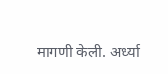मागणी केली. अर्ध्या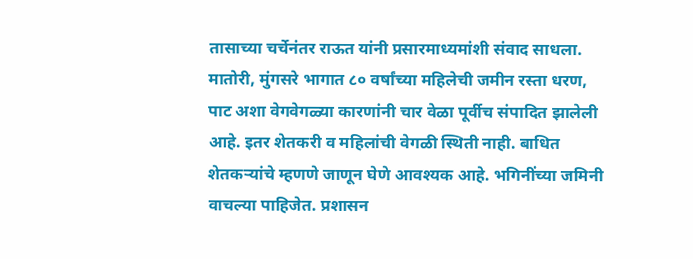तासाच्या चर्चेनंतर राऊत यांनी प्रसारमाध्यमांशी संवाद साधला.
मातोरी, मुंगसरे भागात ८० वर्षांच्या महिलेची जमीन रस्ता धरण, पाट अशा वेगवेगळ्या कारणांनी चार वेळा पूर्वीच संपादित झालेली आहे. इतर शेतकरी व महिलांची वेगळी स्थिती नाही. बाधित शेतकऱ्यांचे म्हणणे जाणून घेणे आवश्यक आहे. भगिनींच्या जमिनी वाचल्या पाहिजेत. प्रशासन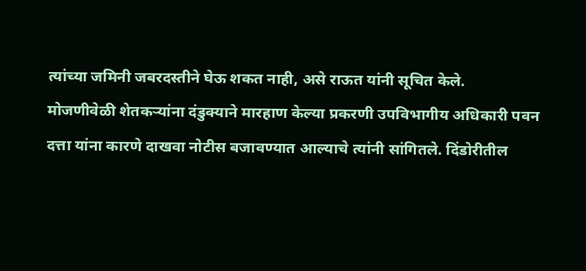त्यांच्या जमिनी जबरदस्तीने घेऊ शकत नाही, असे राऊत यांनी सूचित केले.
मोजणीवेळी शेतकऱ्यांना दंडुक्याने मारहाण केल्या प्रकरणी उपविभागीय अधिकारी पवन दत्ता यांना कारणे दाखवा नोटीस बजावण्यात आल्याचे त्यांनी सांगितले. दिंडोरीतील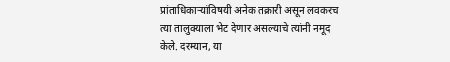प्रांताधिकाऱ्यांविषयी अनेक तक्रारी असून लवकरच त्या तालुक्याला भेट देणार असल्याचे त्यांनी नमूद केले. दरम्यान, या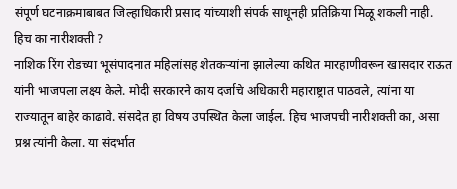संपूर्ण घटनाक्रमाबाबत जिल्हाधिकारी प्रसाद यांच्याशी संपर्क साधूनही प्रतिक्रिया मिळू शकली नाही.
हिच का नारीशक्ती ?
नाशिक रिंग रोडच्या भूसंपादनात महिलांसह शेतकऱ्यांना झालेल्या कथित मारहाणीवरून खासदार राऊत यांनी भाजपला लक्ष्य केले. मोदी सरकारने काय दर्जाचे अधिकारी महाराष्ट्रात पाठवले, त्यांना या राज्यातून बाहेर काढावे. संसदेत हा विषय उपस्थित केला जाईल. हिच भाजपची नारीशक्ती का, असा प्रश्न त्यांनी केला. या संदर्भात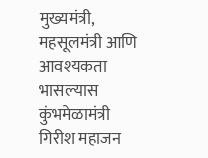मुख्यमंत्री, महसूलमंत्री आणि आवश्यकता भासल्यास कुंभमेळामंत्री गिरीश महाजन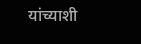यांच्याशी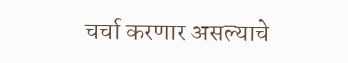चर्चा करणार असल्याचे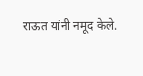राऊत यांनी नमूद केले.